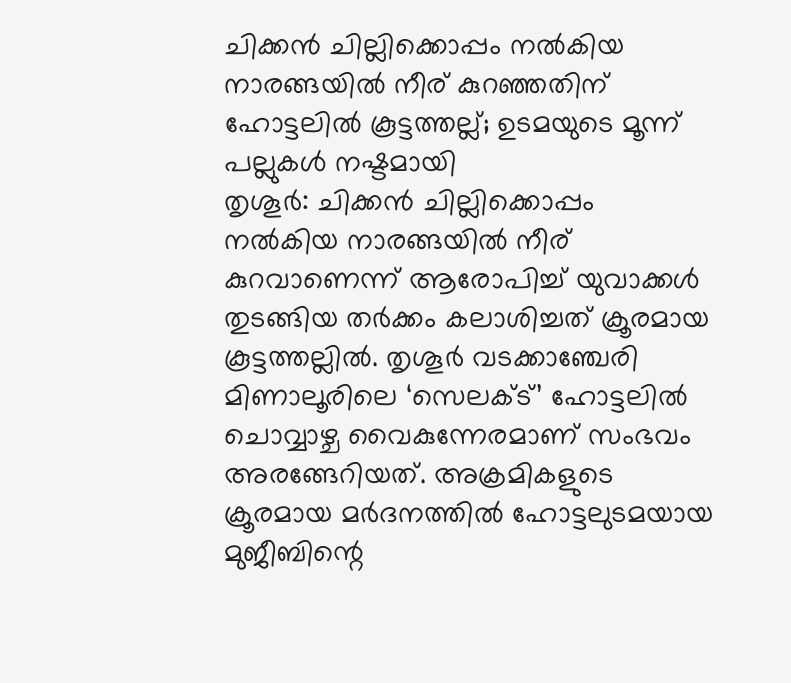ചിക്കൻ ചില്ലിക്കൊപ്പം നൽകിയ നാരങ്ങയിൽ നീര് കുറഞ്ഞതിന് ഹോട്ടലിൽ കൂട്ടത്തല്ല്; ഉടമയുടെ മൂന്ന് പല്ലുകൾ നഷ്ടമായി
തൃശൂർ: ചിക്കൻ ചില്ലിക്കൊപ്പം നൽകിയ നാരങ്ങയിൽ നീര് കുറവാണെന്ന് ആരോപിച്ച് യുവാക്കൾ തുടങ്ങിയ തർക്കം കലാശിച്ചത് ക്രൂരമായ കൂട്ടത്തല്ലിൽ. തൃശൂർ വടക്കാഞ്ചേരി മിണാലൂരിലെ ‘സെലക്ട്’ ഹോട്ടലിൽ ചൊവ്വാഴ്ച വൈകുന്നേരമാണ് സംഭവം അരങ്ങേറിയത്. അക്രമികളുടെ ക്രൂരമായ മർദനത്തിൽ ഹോട്ടലുടമയായ മുജീബിന്റെ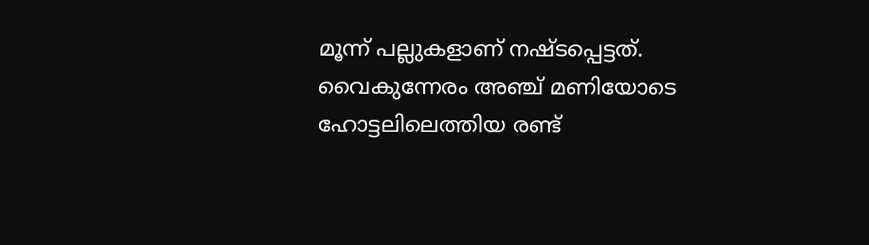മൂന്ന് പല്ലുകളാണ് നഷ്ടപ്പെട്ടത്.
വൈകുന്നേരം അഞ്ച് മണിയോടെ ഹോട്ടലിലെത്തിയ രണ്ട്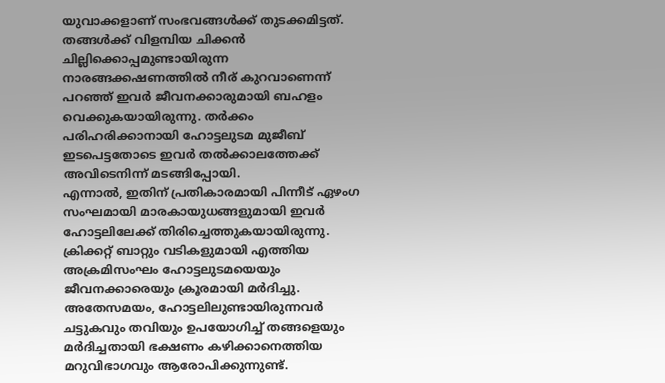യുവാക്കളാണ് സംഭവങ്ങൾക്ക് തുടക്കമിട്ടത്. തങ്ങൾക്ക് വിളമ്പിയ ചിക്കൻ ചില്ലിക്കൊപ്പമുണ്ടായിരുന്ന നാരങ്ങക്കഷണത്തിൽ നീര് കുറവാണെന്ന് പറഞ്ഞ് ഇവർ ജീവനക്കാരുമായി ബഹളം വെക്കുകയായിരുന്നു. തർക്കം പരിഹരിക്കാനായി ഹോട്ടലുടമ മുജീബ് ഇടപെട്ടതോടെ ഇവർ തൽക്കാലത്തേക്ക് അവിടെനിന്ന് മടങ്ങിപ്പോയി.
എന്നാൽ, ഇതിന് പ്രതികാരമായി പിന്നീട് ഏഴംഗ സംഘമായി മാരകായുധങ്ങളുമായി ഇവർ ഹോട്ടലിലേക്ക് തിരിച്ചെത്തുകയായിരുന്നു. ക്രിക്കറ്റ് ബാറ്റും വടികളുമായി എത്തിയ അക്രമിസംഘം ഹോട്ടലുടമയെയും ജീവനക്കാരെയും ക്രൂരമായി മർദിച്ചു. അതേസമയം, ഹോട്ടലിലുണ്ടായിരുന്നവർ ചട്ടുകവും തവിയും ഉപയോഗിച്ച് തങ്ങളെയും മർദിച്ചതായി ഭക്ഷണം കഴിക്കാനെത്തിയ മറുവിഭാഗവും ആരോപിക്കുന്നുണ്ട്.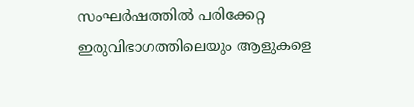സംഘർഷത്തിൽ പരിക്കേറ്റ ഇരുവിഭാഗത്തിലെയും ആളുകളെ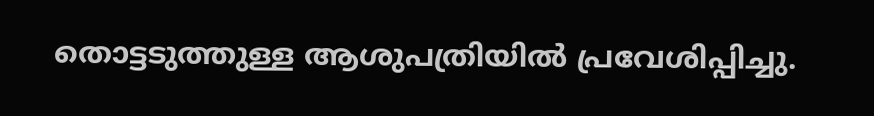തൊട്ടടുത്തുള്ള ആശുപത്രിയിൽ പ്രവേശിപ്പിച്ചു.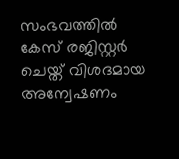സംഭവത്തിൽ കേസ് രജിസ്റ്റർ ചെയ്ത് വിശദമായ അന്വേഷണം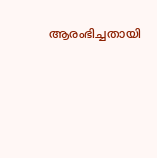ആരംഭിച്ചതായി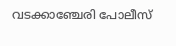വടക്കാഞ്ചേരി പോലീസ്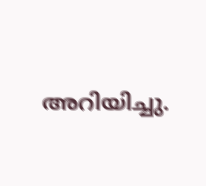അറിയിച്ചു.